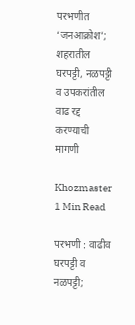परभणीत ‘जनआक्रोश’; शहरातील घरपट्टी, नळपट्टी व उपकरांतील वाढ रद्द करण्याची मागणी

Khozmaster
1 Min Read

परभणी : वाढीव घरपट्टी व नळपट्टी;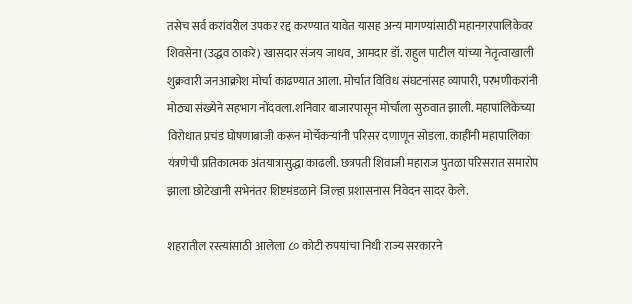तसेच सर्व करांवरील उपकर रद्द करण्यात यावेत यासह अन्य मागण्यांसाठी महानगरपालिकेवर शिवसेना (उद्धव ठाकरे) खासदार संजय जाधव, आमदार डॉ. राहुल पाटील यांच्या नेतृत्वाखाली शुक्रवारी जनआक्रोश मोर्चा काढण्यात आला. मोर्चात विविध संघटनांसह व्यापारी, परभणीकरांनी मोठ्या संख्येने सहभाग नोंदवला.शनिवार बाजारपासून मोर्चाला सुरुवात झाली. महापालिकेच्या विरोधात प्रचंड घोषणाबाजी करून मोर्चेकऱ्यांनी परिसर दणाणून सोडला. काहींनी महापालिका यंत्रणेची प्रतिकात्मक अंतयात्रासुद्धा काढली. छत्रपती शिवाजी महाराज पुतळा परिसरात समारोप झाला छोटेखानी सभेनंतर शिष्टमंडळाने जिल्हा प्रशासनास निवेदन सादर केले.

शहरातील रस्त्यांसाठी आलेला ८० कोटी रुपयांचा निधी राज्य सरकारने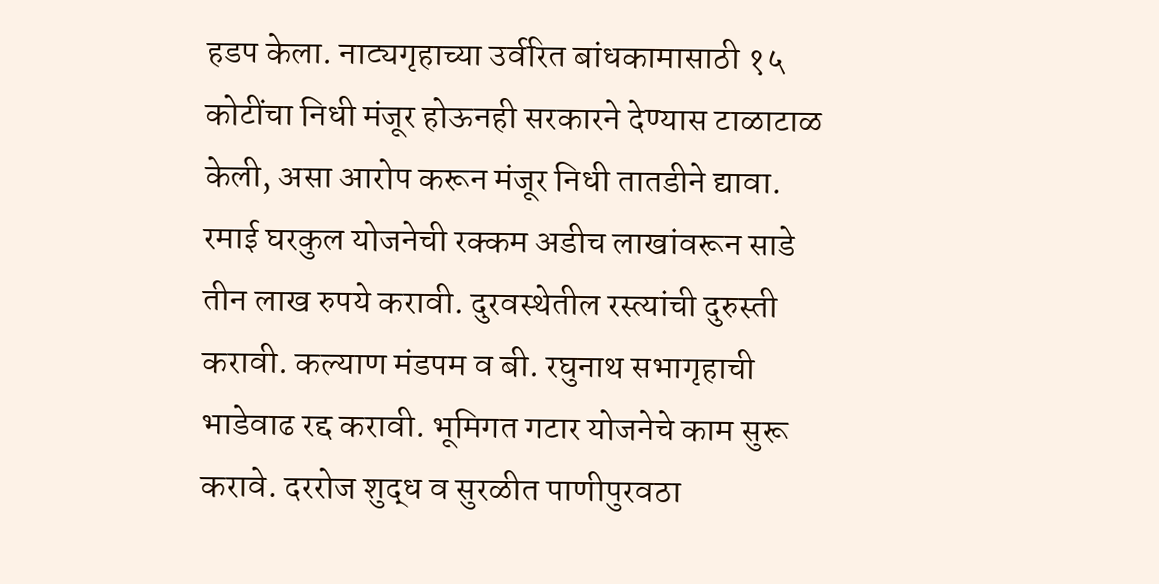हडप केला. नाट्यगृहाच्या उर्वरित बांधकामासाठी १५ कोटींचा निधी मंजूर होऊनही सरकारने देण्यास टाळाटाळ केली, असा आरोप करून मंजूर निधी तातडीने द्यावा. रमाई घरकुल योजनेची रक्कम अडीच लाखांवरून साडे तीन लाख रुपये करावी. दुरवस्थेतील रस्त्यांची दुरुस्ती करावी. कल्याण मंडपम व बी. रघुनाथ सभागृहाची भाडेवाढ रद्द करावी. भूमिगत गटार योजनेचे काम सुरू करावे. दररोज शुद्ध व सुरळीत पाणीपुरवठा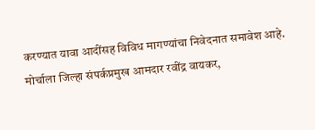करण्यात यावा आदींसह विविध मागण्यांचा निवेदनात समावेश आहे. मोर्चाला जिल्हा संपर्कप्रमुख आमदार रवींद्र वायकर,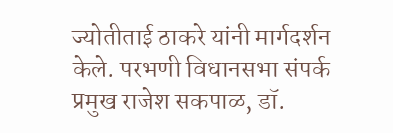ज्योतीताई ठाकरे यांनी मार्गदर्शन केले. परभणी विधानसभा संपर्क प्रमुख राजेश सकपाळ, डॉ.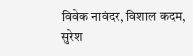विवेक नावंदर, विशाल कदम, सुरेश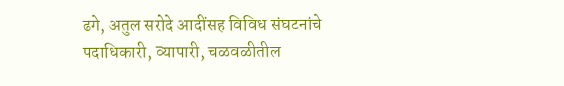ढगे, अतुल सरोदे आदींसह विविध संघटनांचे पदाधिकारी, व्यापारी, चळवळीतील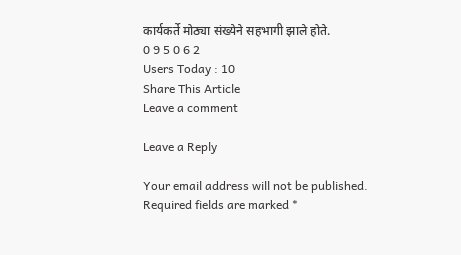कार्यकर्ते मोठ्या संख्येने सहभागी झाले होते.
0 9 5 0 6 2
Users Today : 10
Share This Article
Leave a comment

Leave a Reply

Your email address will not be published. Required fields are marked *